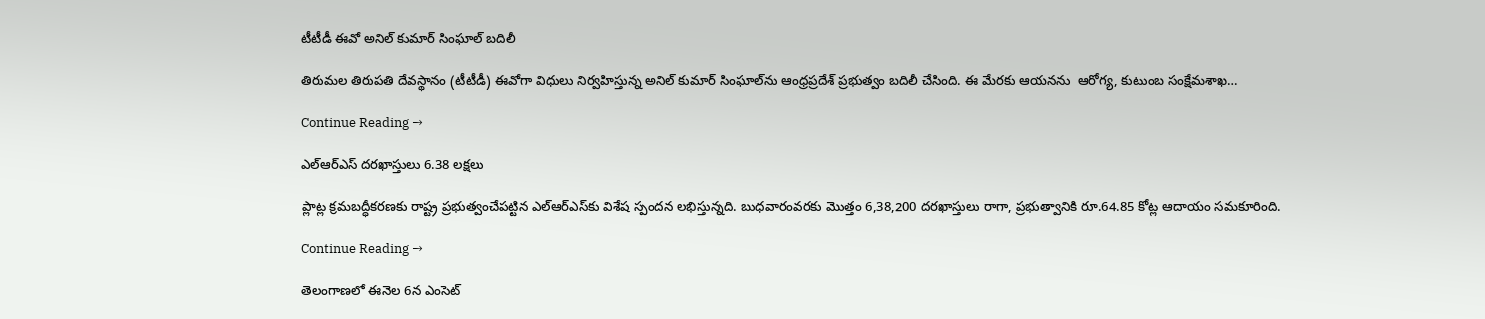టీటీడీ ఈవో అనిల్‌ కుమార్‌ సింఘాల్‌ బదిలీ

తిరుమల తిరుపతి దేవస్థానం (టీటీడీ) ఈవోగా విధులు నిర్వహిస్తున్న అనిల్‌ కుమార్‌ సింఘాల్‌ను ఆంధ్రప్రదేశ్‌ ప్రభుత్వం బదిలీ చేసింది. ఈ మేరకు ఆయనను  ఆరోగ్య, కుటుంబ సంక్షేమశాఖ…

Continue Reading →

ఎల్‌ఆర్‌ఎస్‌ దరఖాస్తులు 6.38 లక్షలు

ప్లాట్ల క్రమబద్ధీకరణకు రాష్ట్ర ప్రభుత్వంచేపట్టిన ఎల్‌ఆర్‌ఎస్‌కు విశేష స్పందన లభిస్తున్నది. బుధవారంవరకు మొత్తం 6,38,200 దరఖాస్తులు రాగా, ప్రభుత్వానికి రూ.64.85 కోట్ల ఆదాయం సమకూరింది.

Continue Reading →

తెలంగాణలో ఈనెల 6న ఎంసెట్‌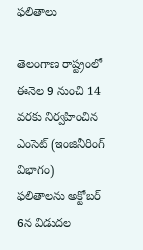ఫలితాలు

తెలంగాణ రాష్ట్రంలో ఈనెల 9 నుంచి 14 వరకు నిర్వహించిన ఎంసెట్‌ (ఇంజినీరింగ్‌ విభాగం) ఫలితాలను అక్టోబర్‌ 6న విడుదల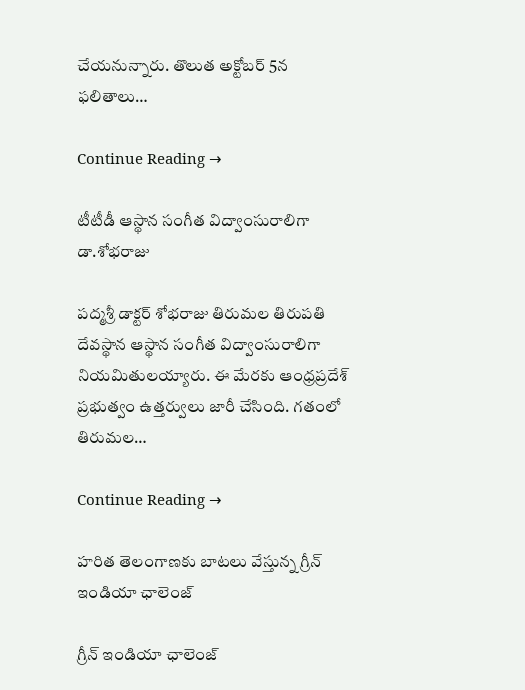చేయనున్నారు. తొలుత అక్టోబర్‌ 5న ఫలితాలు…

Continue Reading →

టీటీడీ ఆస్థాన సంగీత విద్వాంసురాలిగా డా.శోభరాజు

పద్మశ్రీ డాక్టర్ శోభరాజు తిరుమల తిరుపతి దేవస్థాన ఆస్థాన సంగీత విద్వాంసురాలిగా నియమితులయ్యారు. ఈ మేరకు ఆంధ్రప్రదేశ్    ప్రభుత్వం ఉత్తర్వులు జారీ చేసింది. గతంలో తిరుమల…

Continue Reading →

హరిత తెలంగాణకు బాటలు వేస్తున్న గ్రీన్ ఇండియా ఛాలెంజ్

గ్రీన్ ఇండియా ఛాలెంజ్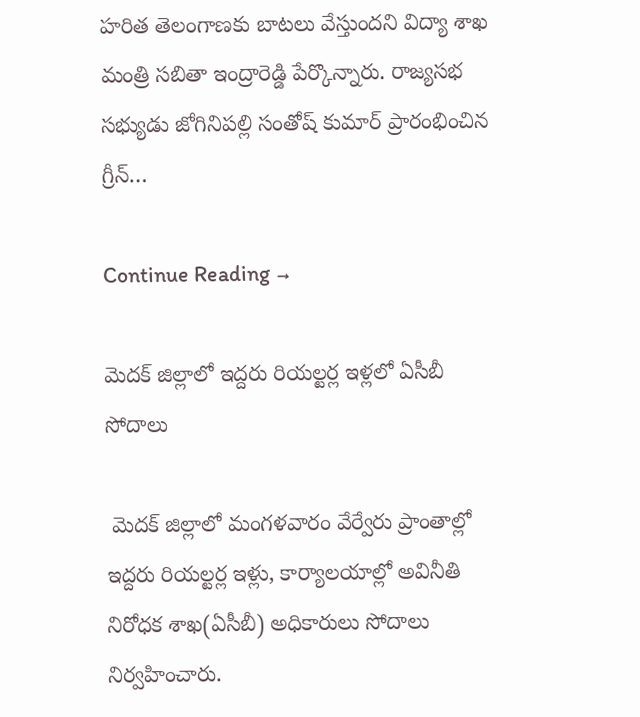హరిత తెలంగాణకు బాటలు వేస్తుందని విద్యా శాఖ మంత్రి సబితా ఇంద్రారెడ్డి పేర్కొన్నారు. రాజ్యసభ సభ్యుడు జోగినిపల్లి సంతోష్ కుమార్ ప్రారంభించిన గ్రీన్…

Continue Reading →

మెదక్‌ జిల్లాలో ఇద్దరు రియల్టర్ల ఇళ్లలో ఏసీబీ సోదాలు

 మెదక్‌ జిల్లాలో మంగళవారం వేర్వేరు ప్రాంతాల్లో ఇద్దరు రియల్టర్ల ఇళ్లు, కార్యాలయాల్లో అవినీతి నిరోధక శాఖ(ఏసీబీ) అధికారులు సోదాలు నిర్వహించారు.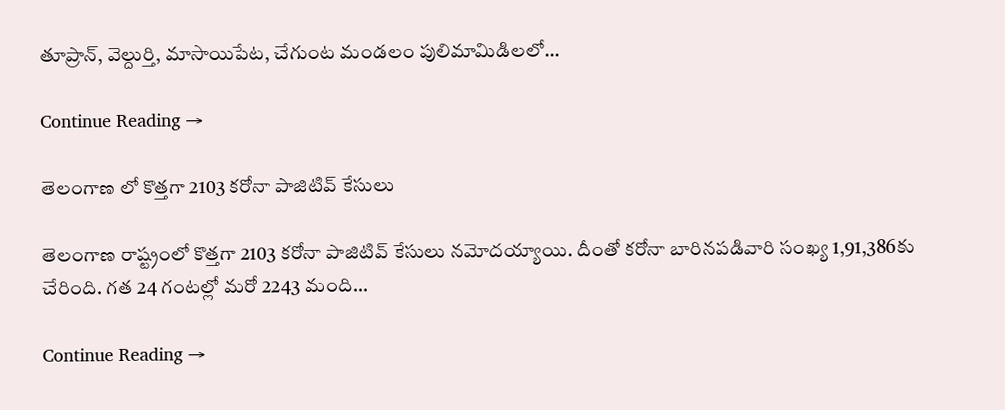తూప్రాన్, వెల్దుర్తి, మాసాయిపేట, చేగుంట మండలం పులిమామిడిలలో…

Continue Reading →

తెలంగాణ లో కొత్త‌గా 2103 క‌రోనా పాజిటివ్ కేసులు

తెలంగాణ రాష్ట్రంలో కొత్త‌గా 2103 క‌రోనా పాజిటివ్ కేసులు న‌మోద‌య్యాయి. దీంతో క‌రోనా బారిన‌ప‌డివారి సంఖ్య 1,91,386కు చేరింది. గ‌త 24 గంట‌ల్లో మ‌రో 2243 మంది…

Continue Reading →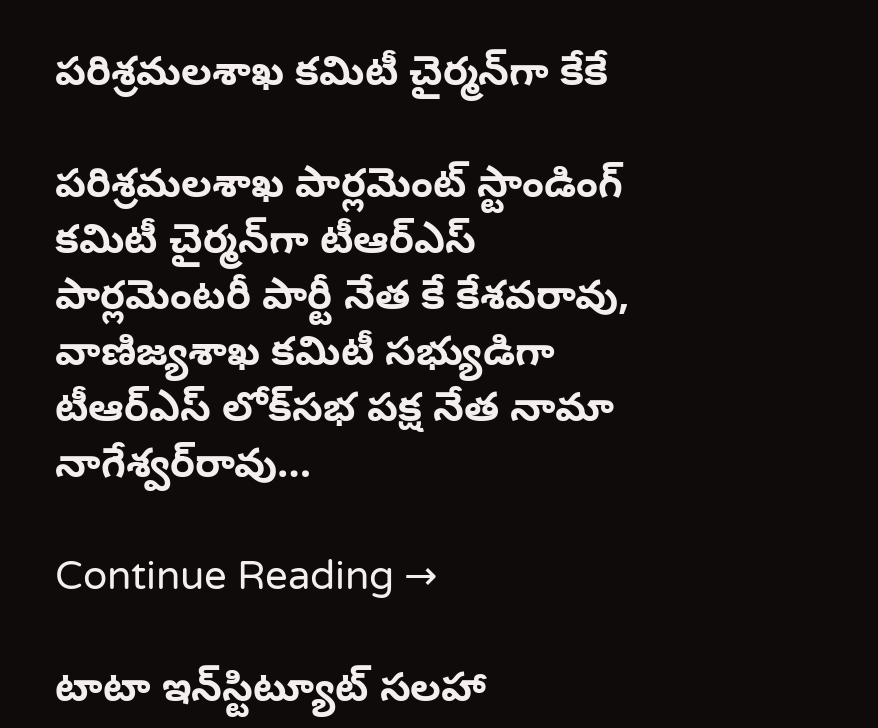పరిశ్రమలశాఖ కమిటీ చైర్మన్‌గా కేకే

పరిశ్రమలశాఖ పార్లమెంట్‌ స్టాండింగ్‌ కమిటీ చైర్మన్‌గా టీఆర్‌ఎస్‌ పార్లమెంటరీ పార్టీ నేత కే కేశవరావు, వాణిజ్యశాఖ కమిటీ సభ్యుడిగా టీఆర్‌ఎస్‌ లోక్‌సభ పక్ష నేత నామా నాగేశ్వర్‌రావు…

Continue Reading →

టాటా ఇన్‌స్టిట్యూట్‌ సలహా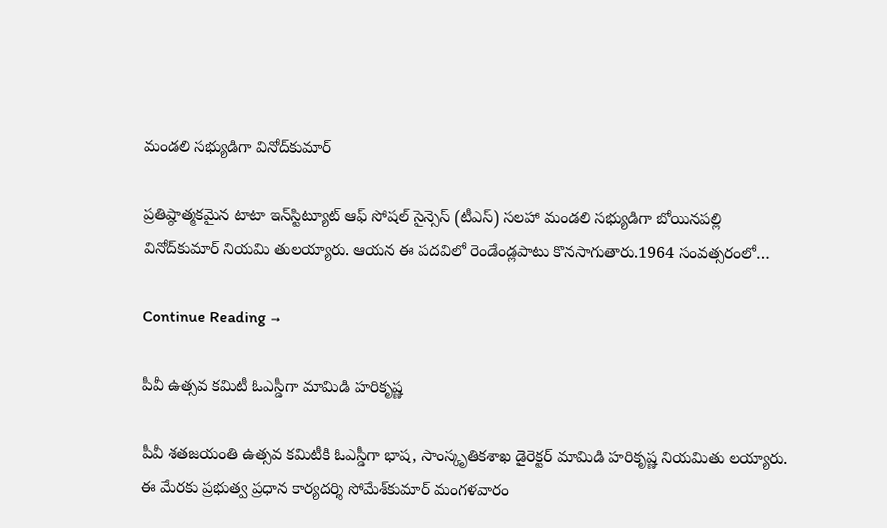మండలి సభ్యుడిగా వినోద్‌కుమార్‌

ప్రతిష్ఠాత్మకమైన టాటా ఇన్‌స్టిట్యూట్‌ ఆఫ్‌ సోషల్‌ సైన్సెస్‌ (టీఎస్‌) సలహా మండలి సభ్యుడిగా బోయినపల్లి వినోద్‌కుమార్‌ నియమి తులయ్యారు. ఆయన ఈ పదవిలో రెండేండ్లపాటు కొనసాగుతారు.1964 సంవత్సరంలో…

Continue Reading →

పీవీ ఉత్సవ కమిటీ ఓఎస్డీగా మామిడి హరికృష్ణ

పీవీ శతజయంతి ఉత్సవ కమిటీకి ఓఎస్డీగా భాష, సాంస్కృతికశాఖ డైరెక్టర్‌ మామిడి హరికృష్ణ నియమితు లయ్యారు. ఈ మేరకు ప్రభుత్వ ప్రధాన కార్యదర్శి సోమేశ్‌కుమార్‌ మంగళవారం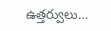ఉత్తర్వులు…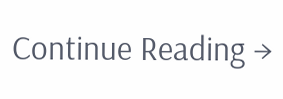Continue Reading →